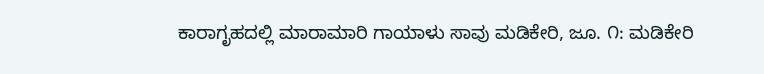ಕಾರಾಗೃಹದಲ್ಲಿ ಮಾರಾಮಾರಿ ಗಾಯಾಳು ಸಾವು ಮಡಿಕೇರಿ, ಜೂ. ೧: ಮಡಿಕೇರಿ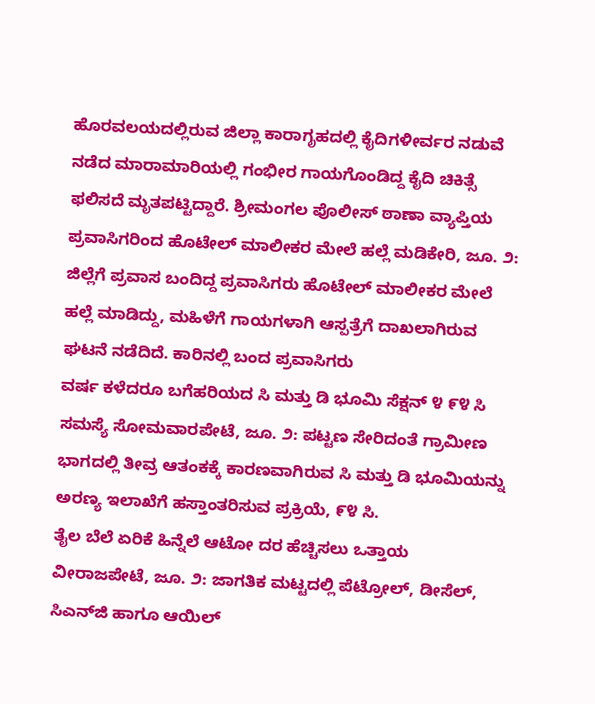ಹೊರವಲಯದಲ್ಲಿರುವ ಜಿಲ್ಲಾ ಕಾರಾಗೃಹದಲ್ಲಿ ಕೈದಿಗಳೀರ್ವರ ನಡುವೆ ನಡೆದ ಮಾರಾಮಾರಿಯಲ್ಲಿ ಗಂಭೀರ ಗಾಯಗೊಂಡಿದ್ದ ಕೈದಿ ಚಿಕಿತ್ಸೆ ಫಲಿಸದೆ ಮೃತಪಟ್ಟಿದ್ದಾರೆ. ಶ್ರೀಮಂಗಲ ಪೊಲೀಸ್ ಠಾಣಾ ವ್ಯಾಪ್ತಿಯ
ಪ್ರವಾಸಿಗರಿಂದ ಹೊಟೇಲ್ ಮಾಲೀಕರ ಮೇಲೆ ಹಲ್ಲೆ ಮಡಿಕೇರಿ, ಜೂ. ೨: ಜಿಲ್ಲೆಗೆ ಪ್ರವಾಸ ಬಂದಿದ್ದ ಪ್ರವಾಸಿಗರು ಹೊಟೇಲ್ ಮಾಲೀಕರ ಮೇಲೆ ಹಲ್ಲೆ ಮಾಡಿದ್ದು, ಮಹಿಳೆಗೆ ಗಾಯಗಳಾಗಿ ಆಸ್ಪತ್ರೆಗೆ ದಾಖಲಾಗಿರುವ ಘಟನೆ ನಡೆದಿದೆ. ಕಾರಿನಲ್ಲಿ ಬಂದ ಪ್ರವಾಸಿಗರು
ವರ್ಷ ಕಳೆದರೂ ಬಗೆಹರಿಯದ ಸಿ ಮತ್ತು ಡಿ ಭೂಮಿ ಸೆಕ್ಷನ್ ೪ ೯೪ ಸಿ ಸಮಸ್ಯೆ ಸೋಮವಾರಪೇಟೆ, ಜೂ. ೨: ಪಟ್ಟಣ ಸೇರಿದಂತೆ ಗ್ರಾಮೀಣ ಭಾಗದಲ್ಲಿ ತೀವ್ರ ಆತಂಕಕ್ಕೆ ಕಾರಣವಾಗಿರುವ ಸಿ ಮತ್ತು ಡಿ ಭೂಮಿಯನ್ನು ಅರಣ್ಯ ಇಲಾಖೆಗೆ ಹಸ್ತಾಂತರಿಸುವ ಪ್ರಕ್ರಿಯೆ, ೯೪ ಸಿ.
ತೈಲ ಬೆಲೆ ಏರಿಕೆ ಹಿನ್ನೆಲೆ ಆಟೋ ದರ ಹೆಚ್ಚಿಸಲು ಒತ್ತಾಯ ವೀರಾಜಪೇಟೆ, ಜೂ. ೨: ಜಾಗತಿಕ ಮಟ್ಟದಲ್ಲಿ ಪೆಟ್ರೋಲ್, ಡೀಸೆಲ್, ಸಿಎನ್‌ಜಿ ಹಾಗೂ ಆಯಿಲ್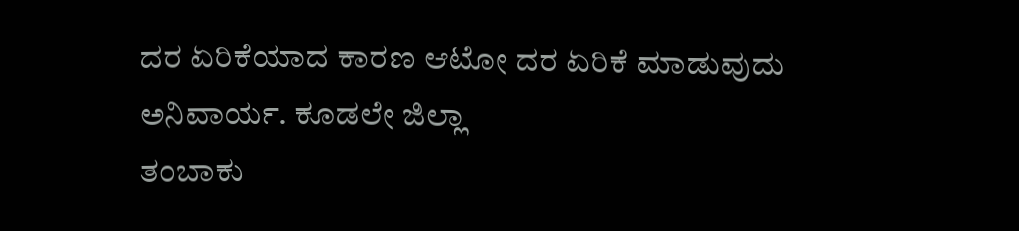ದರ ಏರಿಕೆಯಾದ ಕಾರಣ ಆಟೋ ದರ ಏರಿಕೆ ಮಾಡುವುದು ಅನಿವಾರ್ಯ. ಕೂಡಲೇ ಜಿಲ್ಲಾ
ತಂಬಾಕು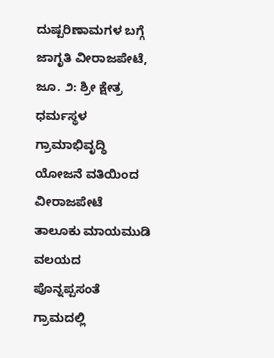ದುಷ್ಪರಿಣಾಮಗಳ ಬಗ್ಗೆ ಜಾಗೃತಿ ವೀರಾಜಪೇಟೆ, ಜೂ. ೨: ಶ್ರೀ ಕ್ಷೇತ್ರ ಧರ್ಮಸ್ಥಳ ಗ್ರಾಮಾಭಿವೃದ್ಧಿ ಯೋಜನೆ ವತಿಯಿಂದ ವೀರಾಜಪೇಟೆ ತಾಲೂಕು ಮಾಯಮುಡಿ ವಲಯದ ಪೊನ್ನಪ್ಪಸಂತೆ ಗ್ರಾಮದಲ್ಲಿ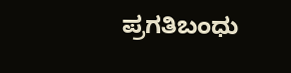ಪ್ರಗತಿಬಂಧು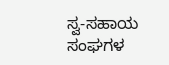ಸ್ವ-ಸಹಾಯ ಸಂಘಗಳ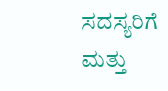ಸದಸ್ಯರಿಗೆ ಮತ್ತು